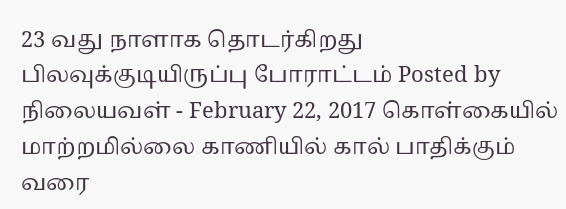23 வது நாளாக தொடர்கிறது பிலவுக்குடியிருப்பு போராட்டம் Posted by நிலையவள் - February 22, 2017 கொள்கையில் மாற்றமில்லை காணியில் கால் பாதிக்கும் வரை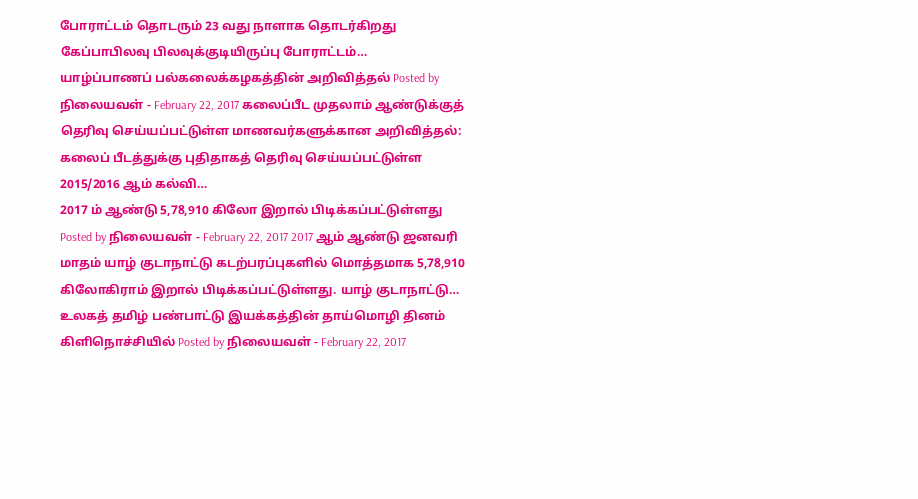போராட்டம் தொடரும் 23 வது நாளாக தொடர்கிறது கேப்பாபிலவு பிலவுக்குடியிருப்பு போராட்டம்…
யாழ்ப்பாணப் பல்கலைக்கழகத்தின் அறிவித்தல் Posted by நிலையவள் - February 22, 2017 கலைப்பீட முதலாம் ஆண்டுக்குத் தெரிவு செய்யப்பட்டுள்ள மாணவர்களுக்கான அறிவித்தல்: கலைப் பீடத்துக்கு புதிதாகத் தெரிவு செய்யப்பட்டுள்ள 2015/2016 ஆம் கல்வி…
2017 ம் ஆண்டு 5,78,910 கிலோ இறால் பிடிக்கப்பட்டுள்ளது Posted by நிலையவள் - February 22, 2017 2017 ஆம் ஆண்டு ஜனவரி மாதம் யாழ் குடாநாட்டு கடற்பரப்புகளில் மொத்தமாக 5,78,910 கிலோகிராம் இறால் பிடிக்கப்பட்டுள்ளது. யாழ் குடாநாட்டு…
உலகத் தமிழ் பண்பாட்டு இயக்கத்தின் தாய்மொழி தினம் கிளிநொச்சியில் Posted by நிலையவள் - February 22, 2017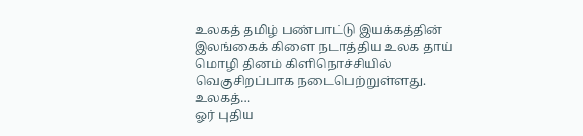உலகத் தமிழ் பண்பாட்டு இயக்கத்தின் இலங்கைக் கிளை நடாத்திய உலக தாய் மொழி தினம் கிளிநொச்சியில் வெகுசிறப்பாக நடைபெற்றுள்ளது. உலகத்…
ஓர் புதிய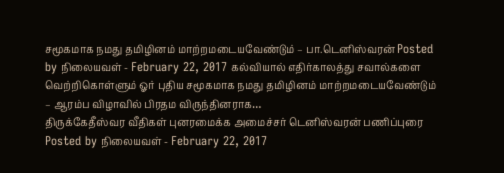சமூகமாக நமது தமிழினம் மாற்றமடையவேண்டும் – பா.டெனிஸ்வரன் Posted by நிலையவள் - February 22, 2017 கல்வியால் எதிர்காலத்து சவால்களை வெற்றிகொள்ளும் ஓர் புதிய சமூகமாக நமது தமிழினம் மாற்றமடையவேண்டும் – ஆரம்ப விழாவில் பிரதம விருந்தினராக…
திருக்கேதீஸ்வர வீதிகள் புனரமைக்க அமைச்சர் டெனிஸ்வரன் பணிப்புரை Posted by நிலையவள் - February 22, 2017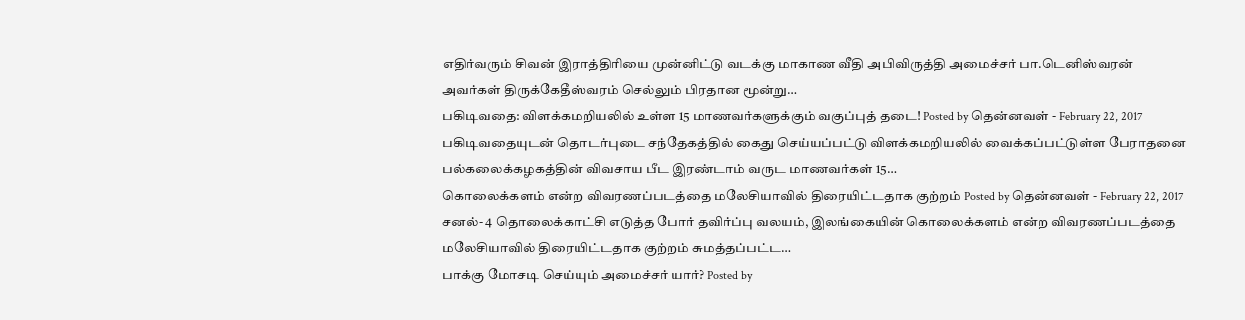எதிர்வரும் சிவன் இராத்திரியை முன்னிட்டு வடக்கு மாகாண வீதி அபிவிருத்தி அமைச்சர் பா.டெனிஸ்வரன் அவர்கள் திருக்கேதீஸ்வரம் செல்லும் பிரதான மூன்று…
பகிடிவதை: விளக்கமறியலில் உள்ள 15 மாணவர்களுக்கும் வகுப்புத் தடை! Posted by தென்னவள் - February 22, 2017 பகிடிவதையுடன் தொடர்புடை சந்தேகத்தில் கைது செய்யப்பட்டு விளக்கமறியலில் வைக்கப்பட்டுள்ள பேராதனை பல்கலைக்கழகத்தின் விவசாய பீட இரண்டாம் வருட மாணவர்கள் 15…
கொலைக்களம் என்ற விவரணப்படத்தை மலேசியாவில் திரையிட்டதாக குற்றம் Posted by தென்னவள் - February 22, 2017 சனல்- 4 தொலைக்காட்சி எடுத்த போர் தவிர்ப்பு வலயம், இலங்கையின் கொலைக்களம் என்ற விவரணப்படத்தை மலேசியாவில் திரையிட்டதாக குற்றம் சுமத்தப்பட்ட…
பாக்கு மோசடி செய்யும் அமைச்சர் யார்? Posted by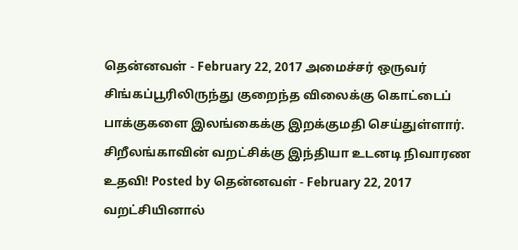தென்னவள் - February 22, 2017 அமைச்சர் ஒருவர் சிங்கப்பூரிலிருந்து குறைந்த விலைக்கு கொட்டைப் பாக்குகளை இலங்கைக்கு இறக்குமதி செய்துள்ளார்.
சிறீலங்காவின் வறட்சிக்கு இந்தியா உடனடி நிவாரண உதவி! Posted by தென்னவள் - February 22, 2017 வறட்சியினால்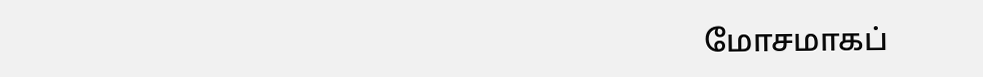மோசமாகப்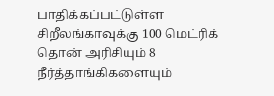பாதிக்கப்பட்டுள்ள சிறீலங்காவுக்கு 100 மெட்ரிக் தொன் அரிசியும் 8 நீர்த்தாங்கிகளையும்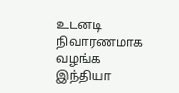உடனடி நிவாரணமாக வழங்க இந்தியா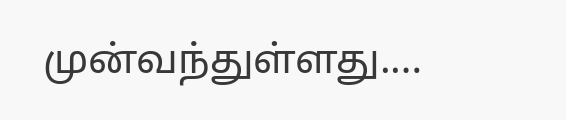முன்வந்துள்ளது.…